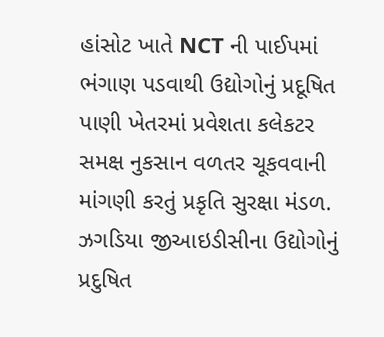હાંસોટ ખાતે NCT ની પાઈપમાં ભંગાણ પડવાથી ઉદ્યોગોનું પ્રદૂષિત પાણી ખેતરમાં પ્રવેશતા કલેકટર સમક્ષ નુકસાન વળતર ચૂકવવાની માંગણી કરતું પ્રકૃતિ સુરક્ષા મંડળ.
ઝગડિયા જીઆઇડીસીના ઉદ્યોગોનું પ્રદુષિત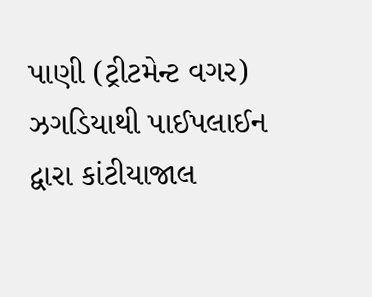પાણી (ટ્રીટમેન્ટ વગર) ઝગડિયાથી પાઈપલાઈન દ્વારા કાંટીયાજાલ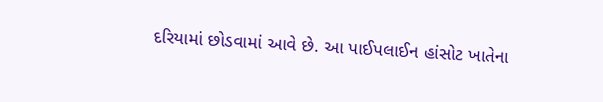દરિયામાં છોડવામાં આવે છે. આ પાઈપલાઈન હાંસોટ ખાતેના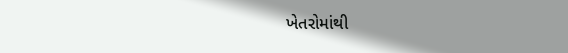ખેતરોમાંથી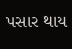પસાર થાય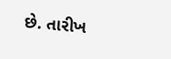છે. તારીખ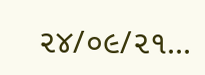૨૪/૦૯/૨૧...